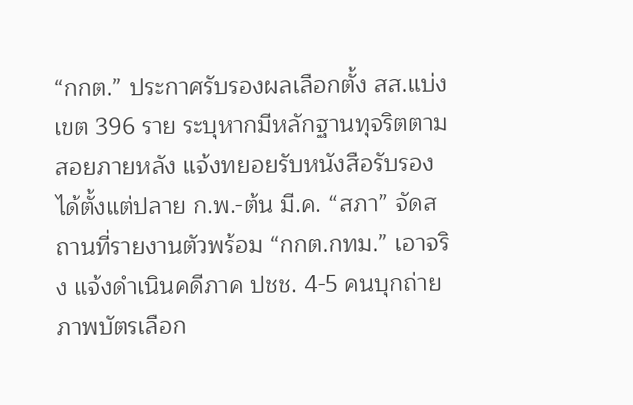“กกต.” ประกาศรับรองผลเลือกตั้ง สส.แบ่งเขต 396 ราย ระบุหากมีหลักฐานทุจริตตามสอยภายหลัง แจ้งทยอยรับหนังสือรับรองได้ตั้งแต่ปลาย ก.พ.-ต้น มี.ค. “สภา” จัดสถานที่รายงานตัวพร้อม “กกต.กทม.” เอาจริง แจ้งดำเนินคดีภาค ปชช. 4-5 คนบุกถ่ายภาพบัตรเลือก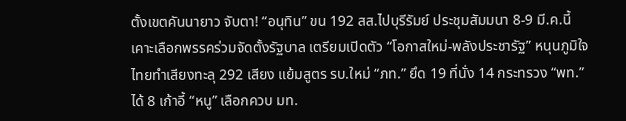ตั้งเขตคันนายาว จับตา! “อนุทิน” ขน 192 สส.ไปบุรีรัมย์ ประชุมสัมมนา 8-9 มี.ค.นี้ เคาะเลือกพรรคร่วมจัดตั้งรัฐบาล เตรียมเปิดตัว “โอกาสใหม่-พลังประชารัฐ” หนุนภูมิใจไทยทำเสียงทะลุ 292 เสียง แย้มสูตร รบ.ใหม่ “ภท.” ยึด 19 ที่นั่ง 14 กระทรวง “พท.” ได้ 8 เก้าอี้ “หนู” เลือกควบ มท.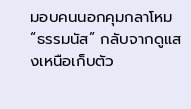มอบคนนอกคุมกลาโหม “ธรรมนัส” กลับจากดูแสงเหนือเก็บตัว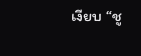เงียบ “ชู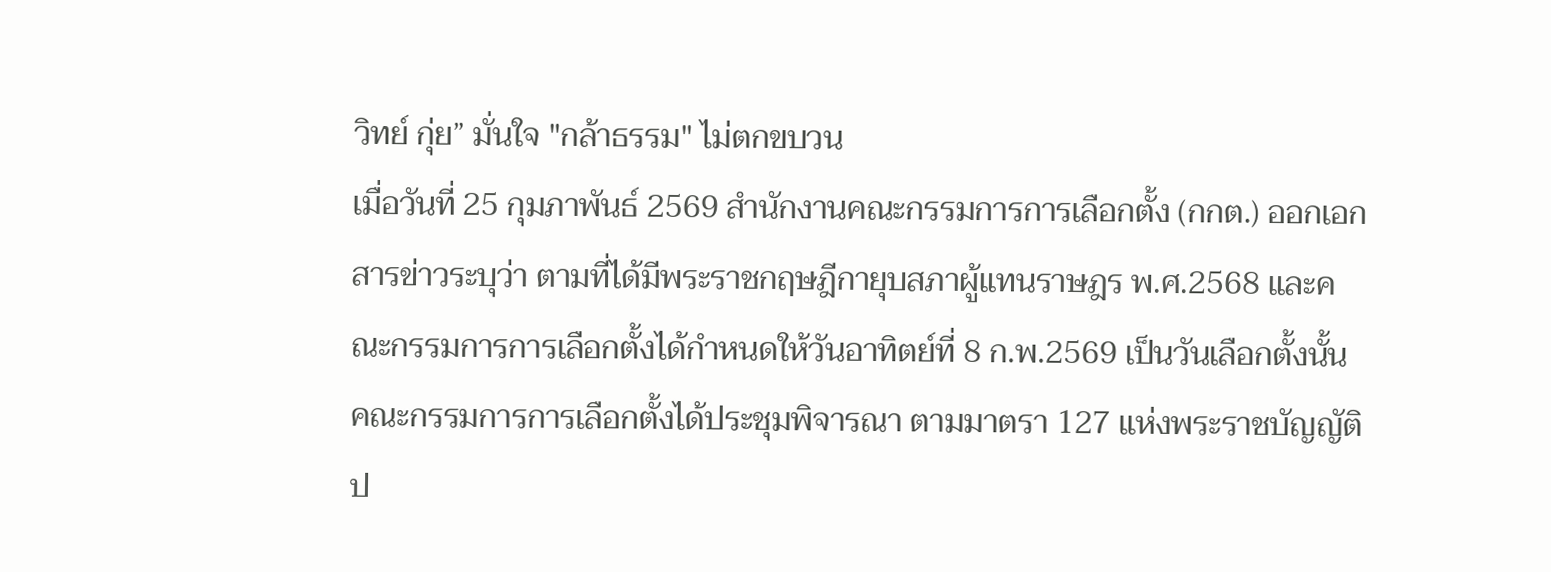วิทย์ กุ่ย” มั่นใจ "กล้าธรรม" ไม่ตกขบวน
เมื่อวันที่ 25 กุมภาพันธ์ 2569 สำนักงานคณะกรรมการการเลือกตั้ง (กกต.) ออกเอกสารข่าวระบุว่า ตามที่ได้มีพระราชกฤษฎีกายุบสภาผู้แทนราษฎร พ.ศ.2568 และคณะกรรมการการเลือกตั้งได้กำหนดให้วันอาทิตย์ที่ 8 ก.พ.2569 เป็นวันเลือกตั้งนั้น คณะกรรมการการเลือกตั้งได้ประชุมพิจารณา ตามมาตรา 127 แห่งพระราชบัญญัติป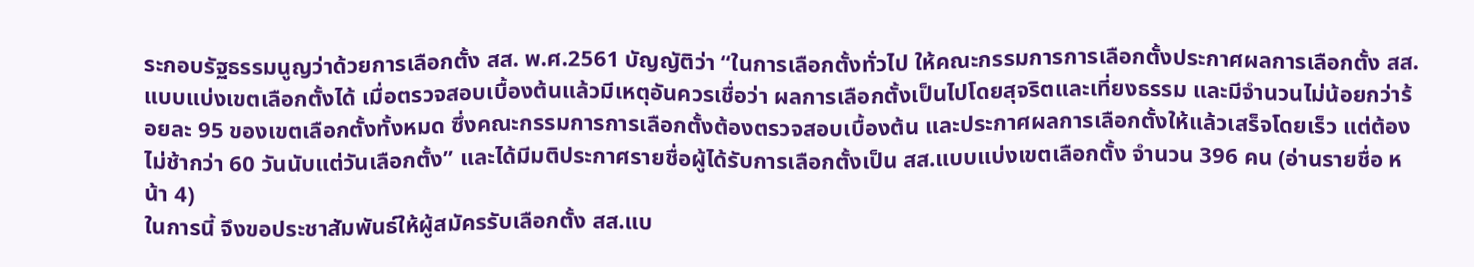ระกอบรัฐธรรมนูญว่าด้วยการเลือกตั้ง สส. พ.ศ.2561 บัญญัติว่า “ในการเลือกตั้งทั่วไป ให้คณะกรรมการการเลือกตั้งประกาศผลการเลือกตั้ง สส.แบบแบ่งเขตเลือกตั้งได้ เมื่อตรวจสอบเบื้องต้นแล้วมีเหตุอันควรเชื่อว่า ผลการเลือกตั้งเป็นไปโดยสุจริตและเที่ยงธรรม และมีจำนวนไม่น้อยกว่าร้อยละ 95 ของเขตเลือกตั้งทั้งหมด ซึ่งคณะกรรมการการเลือกตั้งต้องตรวจสอบเบื้องต้น และประกาศผลการเลือกตั้งให้แล้วเสร็จโดยเร็ว แต่ต้องไม่ช้ากว่า 60 วันนับแต่วันเลือกตั้ง” และได้มีมติประกาศรายชื่อผู้ได้รับการเลือกตั้งเป็น สส.แบบแบ่งเขตเลือกตั้ง จำนวน 396 คน (อ่านรายชื่อ หน้า 4)
ในการนี้ จึงขอประชาสัมพันธ์ให้ผู้สมัครรับเลือกตั้ง สส.แบ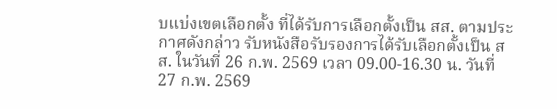บแบ่งเขตเลือกตั้ง ที่ได้รับการเลือกตั้งเป็น สส. ตามประกาศดังกล่าว รับหนังสือรับรองการได้รับเลือกตั้งเป็น สส. ในวันที่ 26 ก.พ. 2569 เวลา 09.00-16.30 น. วันที่ 27 ก.พ. 2569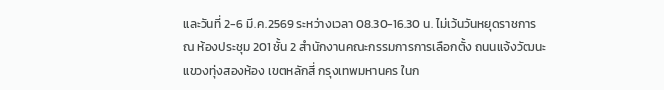และวันที่ 2-6 มี.ค.2569 ระหว่างเวลา 08.30-16.30 น. ไม่เว้นวันหยุดราชการ ณ ห้องประชุม 201 ชั้น 2 สำนักงานคณะกรรมการการเลือกตั้ง ถนนแจ้งวัฒนะ แขวงทุ่งสองห้อง เขตหลักสี่ กรุงเทพมหานคร ในก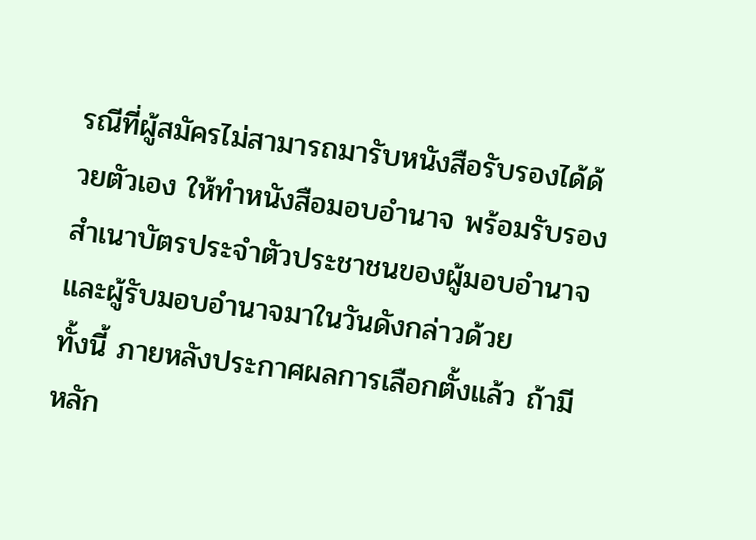รณีที่ผู้สมัครไม่สามารถมารับหนังสือรับรองได้ด้วยตัวเอง ให้ทำหนังสือมอบอำนาจ พร้อมรับรองสำเนาบัตรประจำตัวประชาชนของผู้มอบอำนาจและผู้รับมอบอำนาจมาในวันดังกล่าวด้วย
ทั้งนี้ ภายหลังประกาศผลการเลือกตั้งแล้ว ถ้ามีหลัก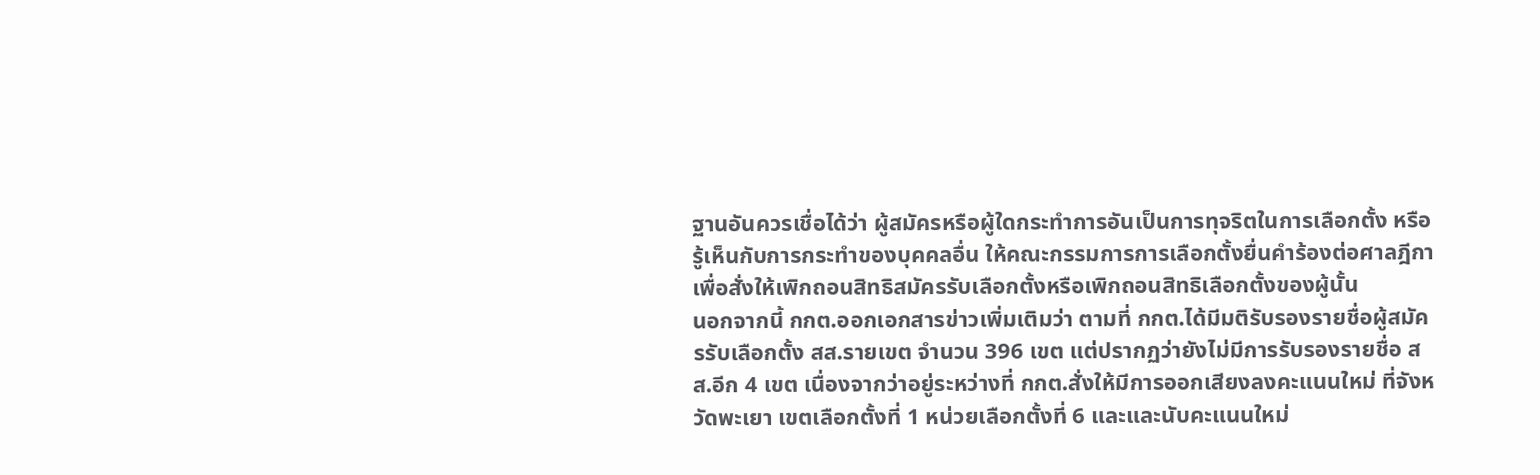ฐานอันควรเชื่อได้ว่า ผู้สมัครหรือผู้ใดกระทำการอันเป็นการทุจริตในการเลือกตั้ง หรือรู้เห็นกับการกระทำของบุคคลอื่น ให้คณะกรรมการการเลือกตั้งยื่นคำร้องต่อศาลฎีกาเพื่อสั่งให้เพิกถอนสิทธิสมัครรับเลือกตั้งหรือเพิกถอนสิทธิเลือกตั้งของผู้นั้น
นอกจากนี้ กกต.ออกเอกสารข่าวเพิ่มเติมว่า ตามที่ กกต.ได้มีมติรับรองรายชื่อผู้สมัครรับเลือกตั้ง สส.รายเขต จำนวน 396 เขต แต่ปรากฏว่ายังไม่มีการรับรองรายชื่อ สส.อีก 4 เขต เนื่องจากว่าอยู่ระหว่างที่ กกต.สั่งให้มีการออกเสียงลงคะแนนใหม่ ที่จังหวัดพะเยา เขตเลือกตั้งที่ 1 หน่วยเลือกตั้งที่ 6 และและนับคะแนนใหม่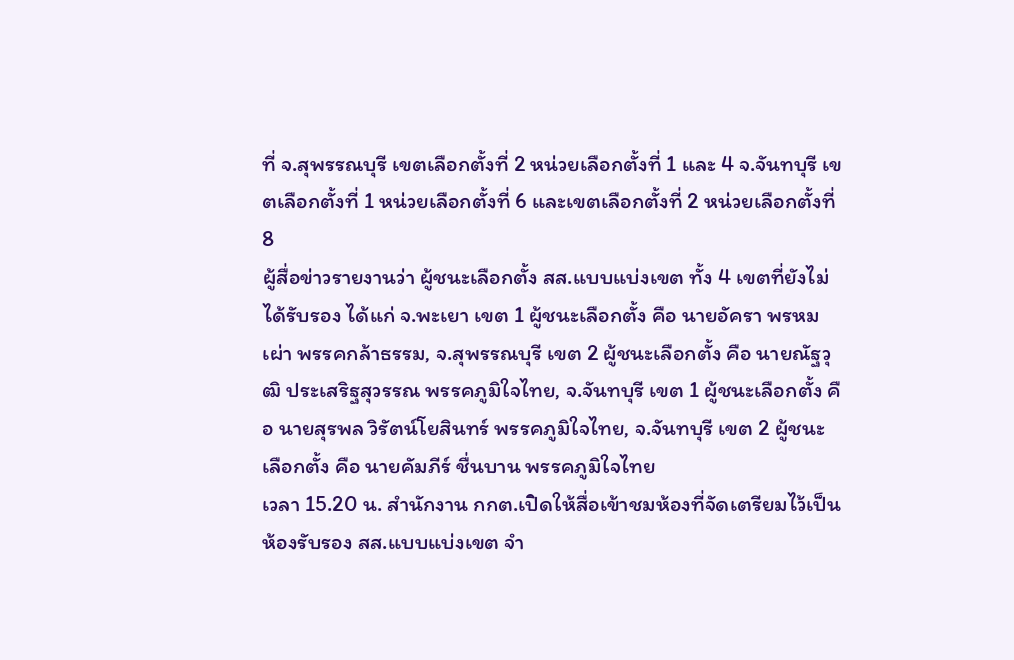ที่ จ.สุพรรณบุรี เขตเลือกตั้งที่ 2 หน่วยเลือกตั้งที่ 1 และ 4 จ.จันทบุรี เขตเลือกตั้งที่ 1 หน่วยเลือกตั้งที่ 6 และเขตเลือกตั้งที่ 2 หน่วยเลือกตั้งที่ 8
ผู้สื่อข่าวรายงานว่า ผู้ชนะเลือกตั้ง สส.แบบแบ่งเขต ทั้ง 4 เขตที่ยังไม่ได้รับรอง ได้แก่ จ.พะเยา เขต 1 ผู้ชนะเลือกตั้ง คือ นายอัครา พรหมเผ่า พรรคกล้าธรรม, จ.สุพรรณบุรี เขต 2 ผู้ชนะเลือกตั้ง คือ นายณัฐวุฒิ ประเสริฐสุวรรณ พรรคภูมิใจไทย, จ.จันทบุรี เขต 1 ผู้ชนะเลือกตั้ง คือ นายสุรพล วิรัตน์โยสินทร์ พรรคภูมิใจไทย, จ.จันทบุรี เขต 2 ผู้ชนะเลือกตั้ง คือ นายคัมภีร์ ชื่นบาน พรรคภูมิใจไทย
เวลา 15.20 น. สำนักงาน กกต.เปิดให้สื่อเข้าชมห้องที่จัดเตรียมไว้เป็นห้องรับรอง สส.แบบแบ่งเขต จำ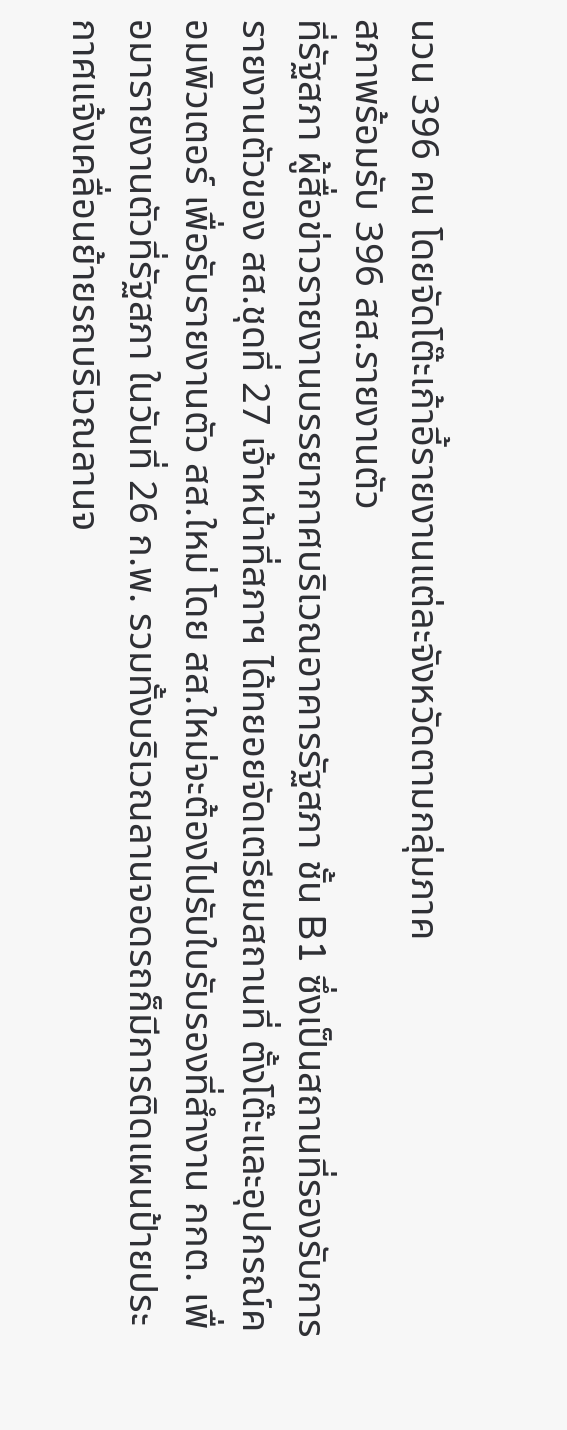นวน 396 คน โดยจัดโต๊ะเก้าอี้รายงานแต่ละจังหวัดตามกลุ่มภาค
สภาพร้อมรับ 396 สส.รายงานตัว
ที่รัฐสภา ผู้สื่อข่าวรายงานบรรยากาศบริเวณอาคารรัฐสภา ชั้น B1 ซึ่งเป็นสถานที่รองรับการรายงานตัวของ สส.ชุดที่ 27 เจ้าหน้าที่สภาฯ ได้ทยอยจัดเตรียมสถานที่ ตั้งโต๊ะและอุปกรณ์คอมพิวเตอร์ เพื่อรับรายงานตัว สส.ใหม่ โดย สส.ใหม่จะต้องไปรับใบรับรองที่สำงาน กกต. เพื่อมารายงานตัวที่รัฐสภา ในวันที่ 26 ก.พ. รวมทั้งบริเวณลานจอดรถก็มีการติดแผนป้ายประกาศแจ้งเคลื่อนย้ายรถบริเวณลานจ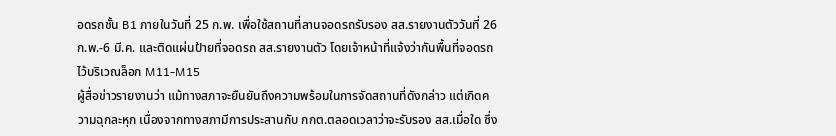อดรถชั้น B1 ภายในวันที่ 25 ก.พ. เพื่อใช้สถานที่ลานจอดรถรับรอง สส.รายงานตัววันที่ 26 ก.พ.-6 มี.ค. และติดแผ่นป้ายที่จอดรถ สส.รายงานตัว โดยเจ้าหน้าที่แจ้งว่ากันพื้นที่จอดรถไว้บริเวณล็อก M11-M15
ผู้สื่อข่าวรายงานว่า แม้ทางสภาจะยืนยันถึงความพร้อมในการจัดสถานที่ดังกล่าว แต่เกิดความฉุกละหุก เนื่องจากทางสภามีการประสานกับ กกต.ตลอดเวลาว่าจะรับรอง สส.เมื่อใด ซึ่ง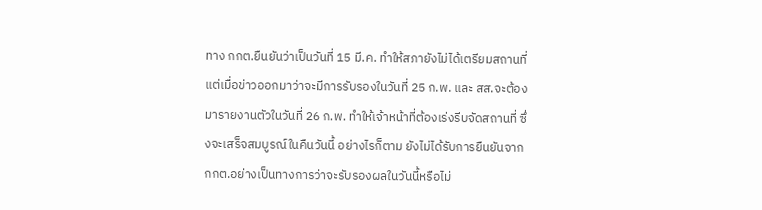ทาง กกต.ยืนยันว่าเป็นวันที่ 15 มี.ค. ทำให้สภายังไม่ได้เตรียมสถานที่ แต่เมื่อข่าวออกมาว่าจะมีการรับรองในวันที่ 25 ก.พ. และ สส.จะต้องมารายงานตัวในวันที่ 26 ก.พ. ทำให้เจ้าหน้าที่ต้องเร่งรีบจัดสถานที่ ซึ่งจะเสร็จสมบูรณ์ในคืนวันนี้ อย่างไรก็ตาม ยังไม่ได้รับการยืนยันจาก กกต.อย่างเป็นทางการว่าจะรับรองผลในวันนี้หรือไม่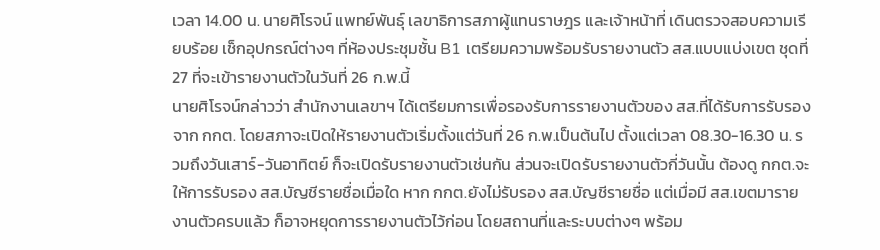เวลา 14.00 น. นายศิโรจน์ แพทย์พันธุ์ เลขาธิการสภาผู้แทนราษฎร และเจ้าหน้าที่ เดินตรวจสอบความเรียบร้อย เช็กอุปกรณ์ต่างๆ ที่ห้องประชุมชั้น B1 เตรียมความพร้อมรับรายงานตัว สส.แบบแบ่งเขต ชุดที่ 27 ที่จะเข้ารายงานตัวในวันที่ 26 ก.พ.นี้
นายศิโรจน์กล่าวว่า สำนักงานเลขาฯ ได้เตรียมการเพื่อรองรับการรายงานตัวของ สส.ที่ได้รับการรับรองจาก กกต. โดยสภาจะเปิดให้รายงานตัวเริ่มตั้งแต่วันที่ 26 ก.พ.เป็นต้นไป ตั้งแต่เวลา 08.30-16.30 น. รวมถึงวันเสาร์-วันอาทิตย์ ก็จะเปิดรับรายงานตัวเช่นกัน ส่วนจะเปิดรับรายงานตัวกี่วันนั้น ต้องดู กกต.จะให้การรับรอง สส.บัญชีรายชื่อเมื่อใด หาก กกต.ยังไม่รับรอง สส.บัญชีรายชื่อ แต่เมื่อมี สส.เขตมารายงานตัวครบแล้ว ก็อาจหยุดการรายงานตัวไว้ก่อน โดยสถานที่และระบบต่างๆ พร้อม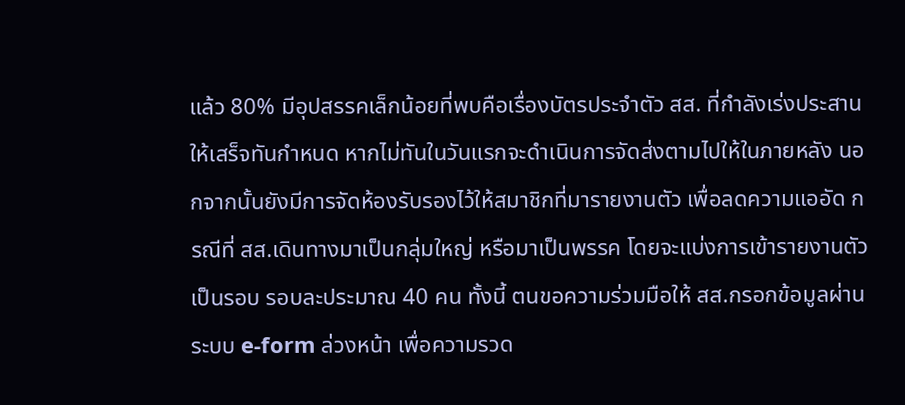แล้ว 80% มีอุปสรรคเล็กน้อยที่พบคือเรื่องบัตรประจำตัว สส. ที่กำลังเร่งประสานให้เสร็จทันกำหนด หากไม่ทันในวันแรกจะดำเนินการจัดส่งตามไปให้ในภายหลัง นอกจากนั้นยังมีการจัดห้องรับรองไว้ให้สมาชิกที่มารายงานตัว เพื่อลดความแออัด กรณีที่ สส.เดินทางมาเป็นกลุ่มใหญ่ หรือมาเป็นพรรค โดยจะแบ่งการเข้ารายงานตัวเป็นรอบ รอบละประมาณ 40 คน ทั้งนี้ ตนขอความร่วมมือให้ สส.กรอกข้อมูลผ่านระบบ e-form ล่วงหน้า เพื่อความรวด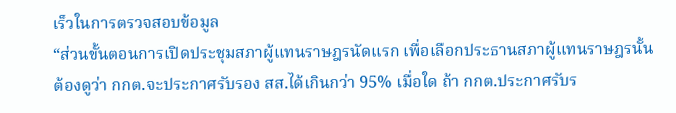เร็วในการตรวจสอบข้อมูล
“ส่วนขั้นตอนการเปิดประชุมสภาผู้แทนราษฎรนัดแรก เพื่อเลือกประธานสภาผู้แทนราษฎรนั้น ต้องดูว่า กกต.จะประกาศรับรอง สส.ได้เกินกว่า 95% เมื่อใด ถ้า กกต.ประกาศรับร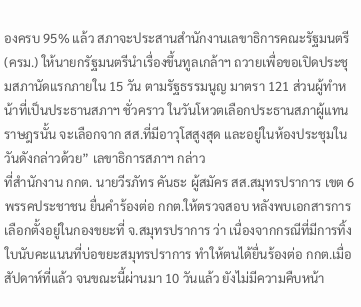องครบ 95% แล้ว สภาจะประสานสำนักงานเลขาธิการคณะรัฐมนตรี (ครม.) ให้นายกรัฐมนตรีนำเรื่องขึ้นทูลเกล้าฯ ถวายเพื่อขอเปิดประชุมสภานัดแรกภายใน 15 วัน ตามรัฐธรรมนูญ มาตรา 121 ส่วนผู้ทำหน้าที่เป็นประธานสภาฯ ชั่วคราว ในวันโหวตเลือกประธานสภาผู้แทนราษฎรนั้น จะเลือกจาก สส.ที่มีอาวุโสสูงสุด และอยู่ในห้องประชุมในวันดังกล่าวด้วย” เลขาธิการสภาฯ กล่าว
ที่สำนักงาน กกต. นายวีรภัทร คันธะ ผู้สมัคร สส.สมุทรปราการ เขต 6 พรรคประชาชน ยื่นคำร้องต่อ กกต.ให้ตรวจสอบ หลังพบเอกสารการเลือกตั้งอยู่ในกองขยะที่ จ.สมุทรปราการ ว่า เนื่องจากกรณีที่มีการทิ้งใบนับคะแนนที่บ่อขยะสมุทรปราการ ทำให้ตนได้ยื่นร้องต่อ กกต.เมื่อสัปดาห์ที่แล้ว จนขณะนี้ผ่านมา 10 วันแล้ว ยังไม่มีความคืบหน้า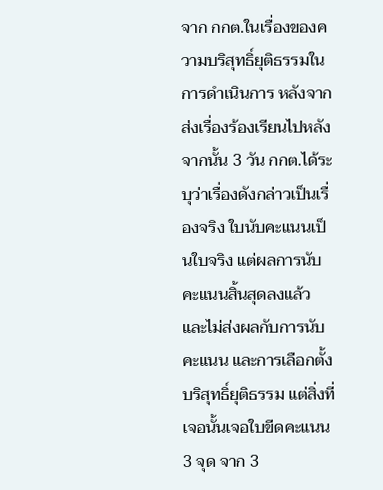จาก กกต.ในเรื่องของความบริสุทธิ์ยุติธรรมในการดำเนินการ หลังจากส่งเรื่องร้องเรียนไปหลังจากนั้น 3 วัน กกต.ได้ระบุว่าเรื่องดังกล่าวเป็นเรื่องจริง ใบนับคะแนนเป็นใบจริง แต่ผลการนับคะแนนสิ้นสุดลงแล้ว และไม่ส่งผลกับการนับคะแนน และการเลือกตั้งบริสุทธิ์ยุติธรรม แต่สิ่งที่เจอนั้นเจอใบขีดคะแนน 3 จุด จาก 3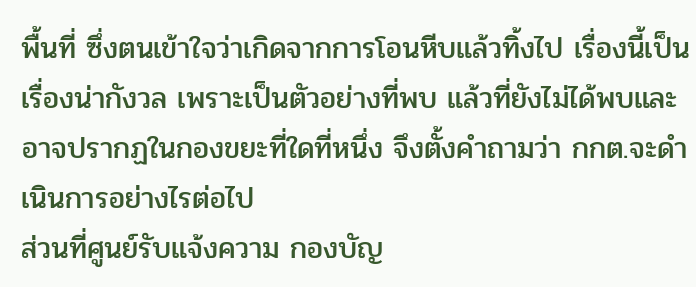พื้นที่ ซึ่งตนเข้าใจว่าเกิดจากการโอนหีบแล้วทิ้งไป เรื่องนี้เป็นเรื่องน่ากังวล เพราะเป็นตัวอย่างที่พบ แล้วที่ยังไม่ได้พบและอาจปรากฏในกองขยะที่ใดที่หนึ่ง จึงตั้งคำถามว่า กกต.จะดำเนินการอย่างไรต่อไป
ส่วนที่ศูนย์รับแจ้งความ กองบัญ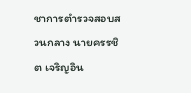ชาการตำรวจสอบสวนกลาง นายครรชิต เจริญอิน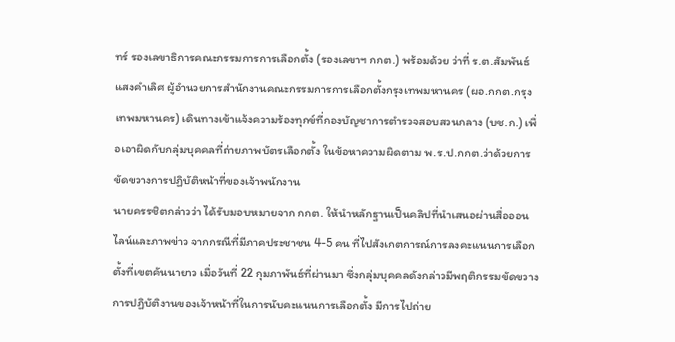ทร์ รองเลขาธิการคณะกรรมการการเลือกตั้ง (รองเลขาฯ กกต.) พร้อมด้วย ว่าที่ ร.ต.สัมพันธ์ แสงคำเลิศ ผู้อำนวยการสำนักงานคณะกรรมการการเลือกตั้งกรุงเทพมหานคร (ผอ.กกต.กรุงเทพมหานคร) เดินทางเข้าแจ้งความร้องทุกข์ที่กองบัญชาการตำรวจสอบสวนกลาง (บช.ก.) เพื่อเอาผิดกับกลุ่มบุคคลที่ถ่ายภาพบัตรเลือกตั้ง ในข้อหาความผิดตาม พ.ร.ป.กกต.ว่าด้วยการขัดขวางการปฏิบัติหน้าที่ของเจ้าพนักงาน
นายครรชิตกล่าวว่า ได้รับมอบหมายจาก กกต. ให้นำหลักฐานเป็นคลิปที่นำเสนอผ่านสื่อออนไลน์และภาพข่าว จากกรณีที่มีภาคประชาชน 4-5 คน ที่ไปสังเกตการณ์การลงคะแนนการเลือกตั้งที่เขตคันนายาว เมื่อวันที่ 22 กุมภาพันธ์ที่ผ่านมา ซึ่งกลุ่มบุคคลดังกล่าวมีพฤติกรรมขัดขวางการปฏิบัติงานของเจ้าหน้าที่ในการนับคะแนนการเลือกตั้ง มีการไปถ่าย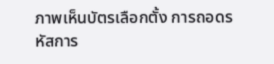ภาพเห็นบัตรเลือกตั้ง การถอดรหัสการ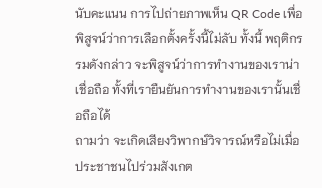นับคะแนน การไปถ่ายภาพเห็น QR Code เพื่อพิสูจน์ว่าการเลือกตั้งครั้งนี้ไม่ลับ ทั้งนี้ พฤติกรรมดังกล่าว จะพิสูจน์ว่าการทำงานของเราน่าเชื่อถือ ทั้งที่เรายืนยันการทำงานของเรานั้นเชื่อถือได้
ถามว่า จะเกิดเสียงวิพากษ์วิจารณ์หรือไม่เมื่อประชาชนไปร่วมสังเกต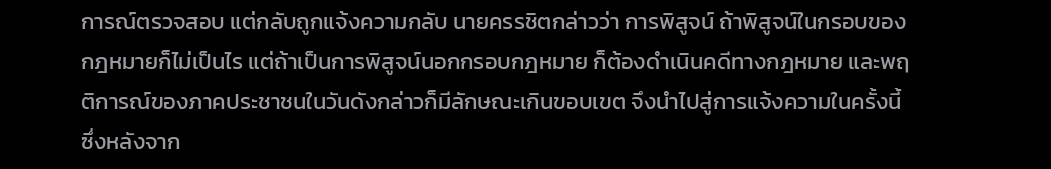การณ์ตรวจสอบ แต่กลับถูกแจ้งความกลับ นายครรชิตกล่าวว่า การพิสูจน์ ถ้าพิสูจน์ในกรอบของกฎหมายก็ไม่เป็นไร แต่ถ้าเป็นการพิสูจน์นอกกรอบกฎหมาย ก็ต้องดำเนินคดีทางกฎหมาย และพฤติการณ์ของภาคประชาชนในวันดังกล่าวก็มีลักษณะเกินขอบเขต จึงนำไปสู่การแจ้งความในครั้งนี้ ซึ่งหลังจาก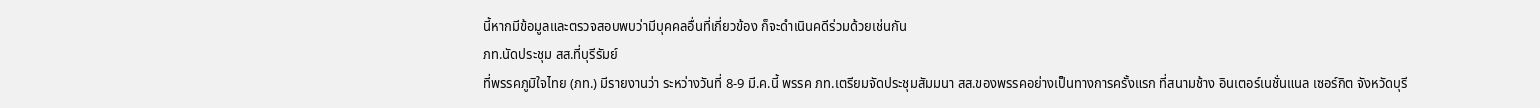นี้หากมีข้อมูลและตรวจสอบพบว่ามีบุคคลอื่นที่เกี่ยวข้อง ก็จะดำเนินคดีร่วมด้วยเช่นกัน
ภท.นัดประชุม สส.ที่บุรีรัมย์
ที่พรรคภูมิใจไทย (ภท.) มีรายงานว่า ระหว่างวันที่ 8-9 มี.ค.นี้ พรรค ภท.เตรียมจัดประชุมสัมมนา สส.ของพรรคอย่างเป็นทางการครั้งแรก ที่สนามช้าง อินเตอร์เนชั่นแนล เซอร์กิต จังหวัดบุรี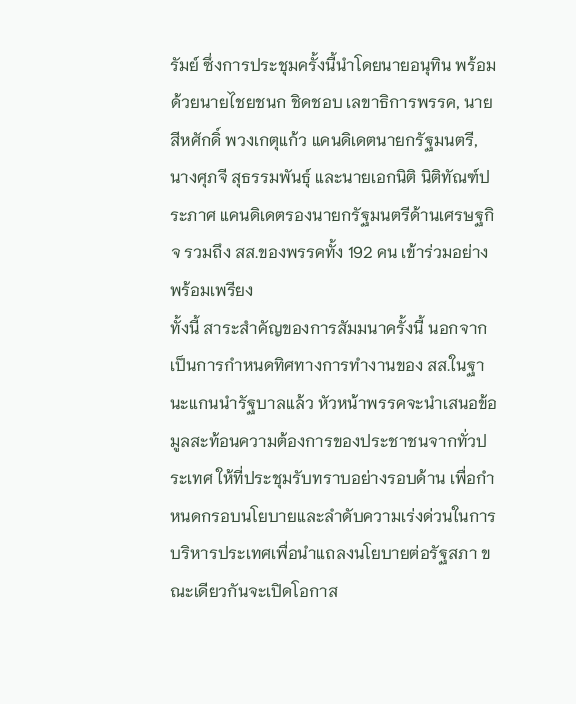รัมย์ ซึ่งการประชุมครั้งนี้นำโดยนายอนุทิน พร้อมด้วยนายไชยชนก ชิดชอบ เลขาธิการพรรค, นายสีหศักดิ์ พวงเกตุแก้ว แคนดิเดตนายกรัฐมนตรี, นางศุภจี สุธรรมพันธุ์ และนายเอกนิติ นิติทัณฑ์ประภาศ แคนดิเดตรองนายกรัฐมนตรีด้านเศรษฐกิจ รวมถึง สส.ของพรรคทั้ง 192 คน เข้าร่วมอย่างพร้อมเพรียง
ทั้งนี้ สาระสำคัญของการสัมมนาครั้งนี้ นอกจากเป็นการกำหนดทิศทางการทำงานของ สส.ในฐานะแกนนำรัฐบาลแล้ว หัวหน้าพรรคจะนำเสนอข้อมูลสะท้อนความต้องการของประชาชนจากทั่วประเทศ ให้ที่ประชุมรับทราบอย่างรอบด้าน เพื่อกำหนดกรอบนโยบายและลำดับความเร่งด่วนในการบริหารประเทศเพื่อนำแถลงนโยบายต่อรัฐสภา ขณะเดียวกันจะเปิดโอกาส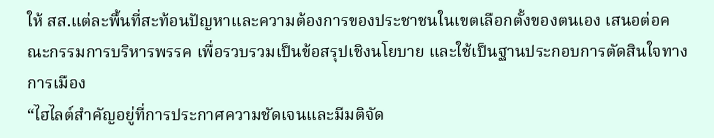ให้ สส.แต่ละพื้นที่สะท้อนปัญหาและความต้องการของประชาชนในเขตเลือกตั้งของตนเอง เสนอต่อคณะกรรมการบริหารพรรค เพื่อรวบรวมเป็นข้อสรุปเชิงนโยบาย และใช้เป็นฐานประกอบการตัดสินใจทางการเมือง
“ไฮไลต์สำคัญอยู่ที่การประกาศความชัดเจนและมีมติจัด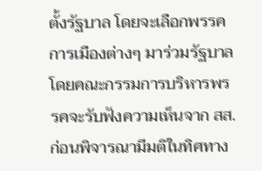ตั้งรัฐบาล โดยจะเลือกพรรคการเมืองต่างๆ มาร่วมรัฐบาล โดยคณะกรรมการบริหารพรรคจะรับฟังความเห็นจาก สส. ก่อนพิจารณามีมติในทิศทาง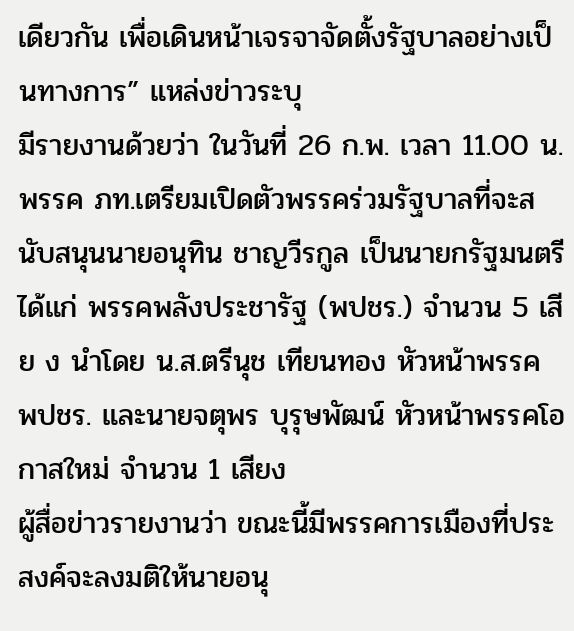เดียวกัน เพื่อเดินหน้าเจรจาจัดตั้งรัฐบาลอย่างเป็นทางการ” แหล่งข่าวระบุ
มีรายงานด้วยว่า ในวันที่ 26 ก.พ. เวลา 11.00 น. พรรค ภท.เตรียมเปิดตัวพรรคร่วมรัฐบาลที่จะสนับสนุนนายอนุทิน ชาญวีรกูล เป็นนายกรัฐมนตรี ได้แก่ พรรคพลังประชารัฐ (พปชร.) จำนวน 5 เสีย ง นำโดย น.ส.ตรีนุช เทียนทอง หัวหน้าพรรค พปชร. และนายจตุพร บุรุษพัฒน์ หัวหน้าพรรคโอกาสใหม่ จำนวน 1 เสียง
ผู้สื่อข่าวรายงานว่า ขณะนี้มีพรรคการเมืองที่ประสงค์จะลงมติให้นายอนุ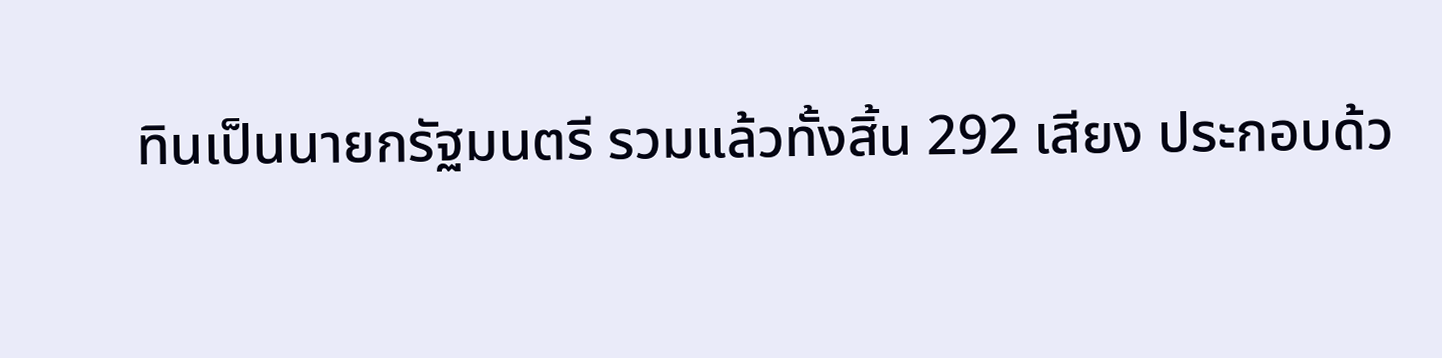ทินเป็นนายกรัฐมนตรี รวมแล้วทั้งสิ้น 292 เสียง ประกอบด้ว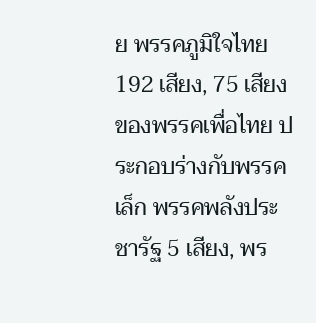ย พรรคภูมิใจไทย 192 เสียง, 75 เสียงของพรรคเพื่อไทย ประกอบร่างกับพรรคเล็ก พรรคพลังประชารัฐ 5 เสียง, พร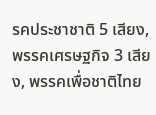รคประชาชาติ 5 เสียง, พรรคเศรษฐกิจ 3 เสียง, พรรคเพื่อชาติไทย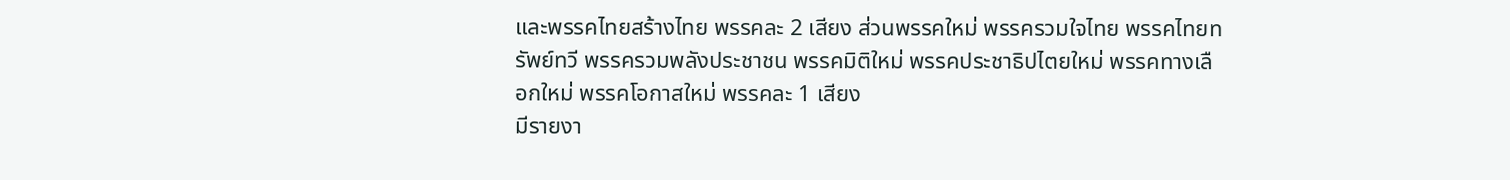และพรรคไทยสร้างไทย พรรคละ 2 เสียง ส่วนพรรคใหม่ พรรครวมใจไทย พรรคไทยทรัพย์ทวี พรรครวมพลังประชาชน พรรคมิติใหม่ พรรคประชาธิปไตยใหม่ พรรคทางเลือกใหม่ พรรคโอกาสใหม่ พรรคละ 1 เสียง
มีรายงา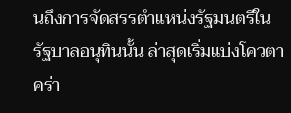นถึงการจัดสรรตำแหน่งรัฐมนตรีในรัฐบาลอนุทินนั้น ล่าสุดเริ่มแบ่งโควตาคร่า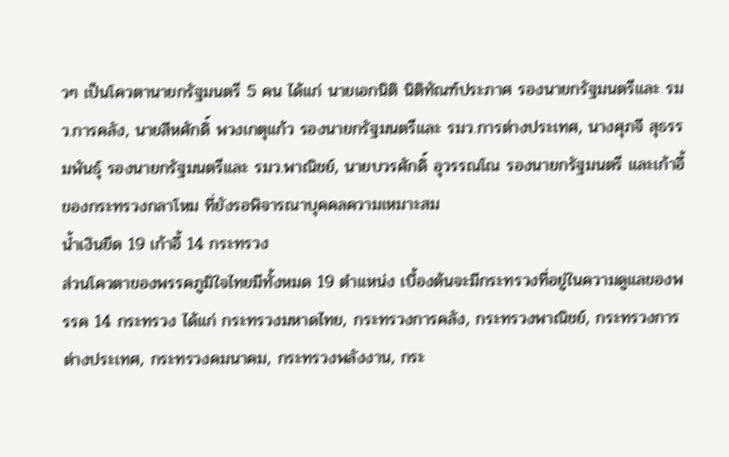วๆ เป็นโควตานายกรัฐมนตรี 5 คน ได้แก่ นายเอกนิติ นิติทัณฑ์ประภาศ รองนายกรัฐมนตรีและ รมว.การคลัง, นายสีหศักดิ์ พวงเกตุแก้ว รองนายกรัฐมนตรีและ รมว.การต่างประเทศ, นางศุภจี สุธรรมพันธุ์ รองนายกรัฐมนตรีและ รมว.พาณิชย์, นายบวรศักดิ์ อุวรรณโณ รองนายกรัฐมนตรี และเก้าอี้ของกระทรวงกลาโหม ที่ยังรอพิจารณาบุคคลความเหมาะสม
น้ำเงินยึด 19 เก้าอี้ 14 กระทรวง
ส่วนโควตาของพรรคภูมิใจไทยมีทั้งหมด 19 ตำแหน่ง เบื้องต้นจะมีกระทรวงที่อยู่ในความดูแลของพรรค 14 กระทรวง ได้แก่ กระทรวงมหาดไทย, กระทรวงการคลัง, กระทรวงพาณิชย์, กระทรวงการต่างประเทศ, กระทรวงคมนาคม, กระทรวงพลังงาน, กระ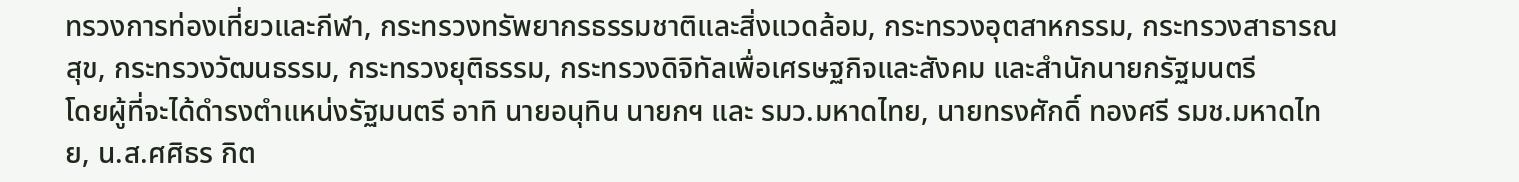ทรวงการท่องเที่ยวและกีฬา, กระทรวงทรัพยากรธรรมชาติและสิ่งแวดล้อม, กระทรวงอุตสาหกรรม, กระทรวงสาธารณสุข, กระทรวงวัฒนธรรม, กระทรวงยุติธรรม, กระทรวงดิจิทัลเพื่อเศรษฐกิจและสังคม และสำนักนายกรัฐมนตรี
โดยผู้ที่จะได้ดำรงตำแหน่งรัฐมนตรี อาทิ นายอนุทิน นายกฯ และ รมว.มหาดไทย, นายทรงศักดิ์ ทองศรี รมช.มหาดไทย, น.ส.ศศิธร กิต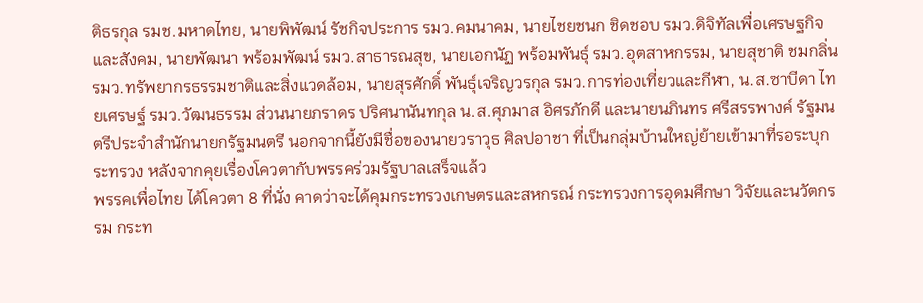ติธรกุล รมช.มหาดไทย, นายพิพัฒน์ รัชกิจประการ รมว.คมนาคม, นายไชยชนก ชิดชอบ รมว.ดิจิทัลเพื่อเศรษฐกิจและสังคม, นายพัฒนา พร้อมพัฒน์ รมว.สาธารณสุข, นายเอกนัฏ พร้อมพันธุ์ รมว.อุตสาหกรรม, นายสุชาติ ชมกลิ่น รมว.ทรัพยากรธรรมชาติและสิ่งแวดล้อม, นายสุรศักดิ์ พันธุ์เจริญวรกุล รมว.การท่องเที่ยวและกีฬา, น.ส.ซาบีดา ไทยเศรษฐ์ รมว.วัฒนธรรม ส่วนนายภราดร ปริศนานันทกุล น.ส.ศุภมาส อิศรภักดี และนายนภินทร ศรีสรรพางค์ รัฐมนตรีประจำสำนักนายกรัฐมนตรี นอกจากนี้ยังมีชื่อของนายวราวุธ ศิลปอาชา ที่เป็นกลุ่มบ้านใหญ่ย้ายเข้ามาที่รอระบุกระทรวง หลังจากคุยเรื่องโควตากับพรรคร่วมรัฐบาลเสร็จแล้ว
พรรคเพื่อไทย ได้โควตา 8 ที่นั่ง คาดว่าจะได้คุมกระทรวงเกษตรและสหกรณ์ กระทรวงการอุดมศึกษา วิจัยและนวัตกรรม กระท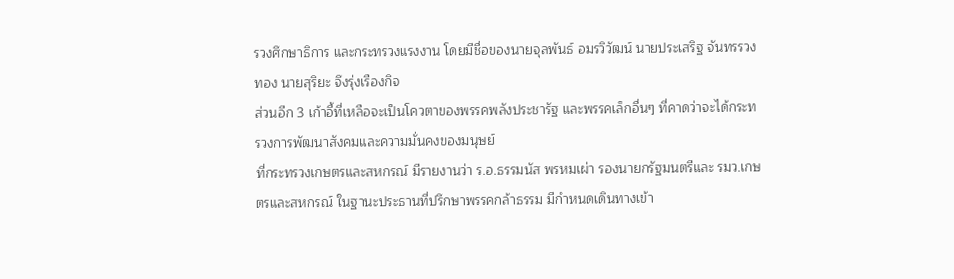รวงศึกษาธิการ และกระทรวงแรงงาน โดยมีชื่อของนายจุลพันธ์ อมรวิวัฒน์ นายประเสริฐ จันทรรวงทอง นายสุริยะ จึงรุ่งเรืองกิจ
ส่วนอีก 3 เก้าอี้ที่เหลือจะเป็นโควตาของพรรคพลังประชารัฐ และพรรคเล็กอื่นๆ ที่คาดว่าจะได้กระทรวงการพัฒนาสังคมและความมั่นคงของมนุษย์
ที่กระทรวงเกษตรและสหกรณ์ มีรายงานว่า ร.อ.ธรรมนัส พรหมเผ่า รองนายกรัฐมนตรีและ รมว.เกษตรและสหกรณ์ ในฐานะประธานที่ปรึกษาพรรคกล้าธรรม มีกำหนดเดินทางเข้า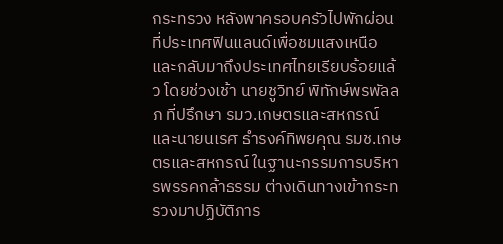กระทรวง หลังพาครอบครัวไปพักผ่อนที่ประเทศฟินแลนด์เพื่อชมแสงเหนือ และกลับมาถึงประเทศไทยเรียบร้อยแล้ว โดยช่วงเช้า นายชูวิทย์ พิทักษ์พรพัลลภ ที่ปรึกษา รมว.เกษตรและสหกรณ์ และนายนเรศ ธำรงค์ทิพยคุณ รมช.เกษตรและสหกรณ์ ในฐานะกรรมการบริหารพรรคกล้าธรรม ต่างเดินทางเข้ากระทรวงมาปฏิบัติภาร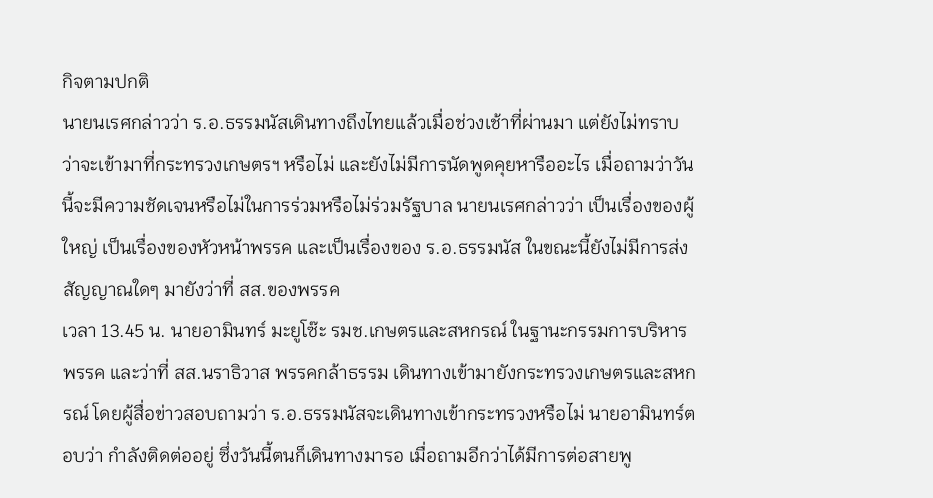กิจตามปกติ
นายนเรศกล่าวว่า ร.อ.ธรรมนัสเดินทางถึงไทยแล้วเมื่อช่วงเช้าที่ผ่านมา แต่ยังไม่ทราบว่าจะเข้ามาที่กระทรวงเกษตรฯ หรือไม่ และยังไม่มีการนัดพูดคุยหารืออะไร เมื่อถามว่าวันนี้จะมีความชัดเจนหรือไม่ในการร่วมหรือไม่ร่วมรัฐบาล นายนเรศกล่าวว่า เป็นเรื่องของผู้ใหญ่ เป็นเรื่องของหัวหน้าพรรค และเป็นเรื่องของ ร.อ.ธรรมนัส ในขณะนี้ยังไม่มีการส่งสัญญาณใดๆ มายังว่าที่ สส.ของพรรค
เวลา 13.45 น. นายอามินทร์ มะยูโซ๊ะ รมช.เกษตรและสหกรณ์ ในฐานะกรรมการบริหารพรรค และว่าที่ สส.นราธิวาส พรรคกล้าธรรม เดินทางเข้ามายังกระทรวงเกษตรและสหกรณ์ โดยผู้สื่อข่าวสอบถามว่า ร.อ.ธรรมนัสจะเดินทางเข้ากระทรวงหรือไม่ นายอามินทร์ตอบว่า กำลังติดต่ออยู่ ซึ่งวันนี้ตนก็เดินทางมารอ เมื่อถามอีกว่าได้มีการต่อสายพู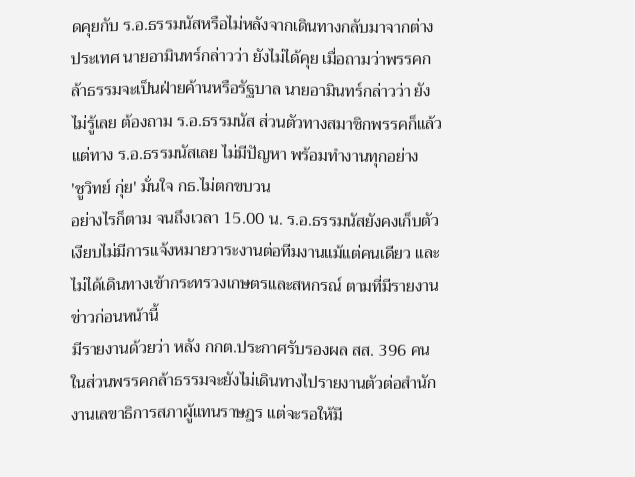ดคุยกับ ร.อ.ธรรมนัสหรือไม่หลังจากเดินทางกลับมาจากต่างประเทศ นายอามินทร์กล่าวว่า ยังไม่ได้คุย เมื่อถามว่าพรรคกล้าธรรมจะเป็นฝ่ายค้านหรือรัฐบาล นายอามินทร์กล่าวว่า ยังไม่รู้เลย ต้องถาม ร.อ.ธรรมนัส ส่วนตัวทางสมาชิกพรรคก็แล้วแต่ทาง ร.อ.ธรรมนัสเลย ไม่มีปัญหา พร้อมทำงานทุกอย่าง
'ชูวิทย์ กุ่ย' มั่นใจ กธ.ไม่ตกขบวน
อย่างไรก็ตาม จนถึงเวลา 15.00 น. ร.อ.ธรรมนัสยังคงเก็บตัวเงียบไม่มีการแจ้งหมายวาระงานต่อทีมงานแม้แต่คนเดียว และไม่ได้เดินทางเข้ากระทรวงเกษตรและสหกรณ์ ตามที่มีรายงานข่าวก่อนหน้านี้
มีรายงานด้วยว่า หลัง กกต.ประกาศรับรองผล สส. 396 คน ในส่วนพรรคกล้าธรรมจะยังไม่เดินทางไปรายงานตัวต่อสำนักงานเลขาธิการสภาผู้แทนราษฎร แต่จะรอให้มี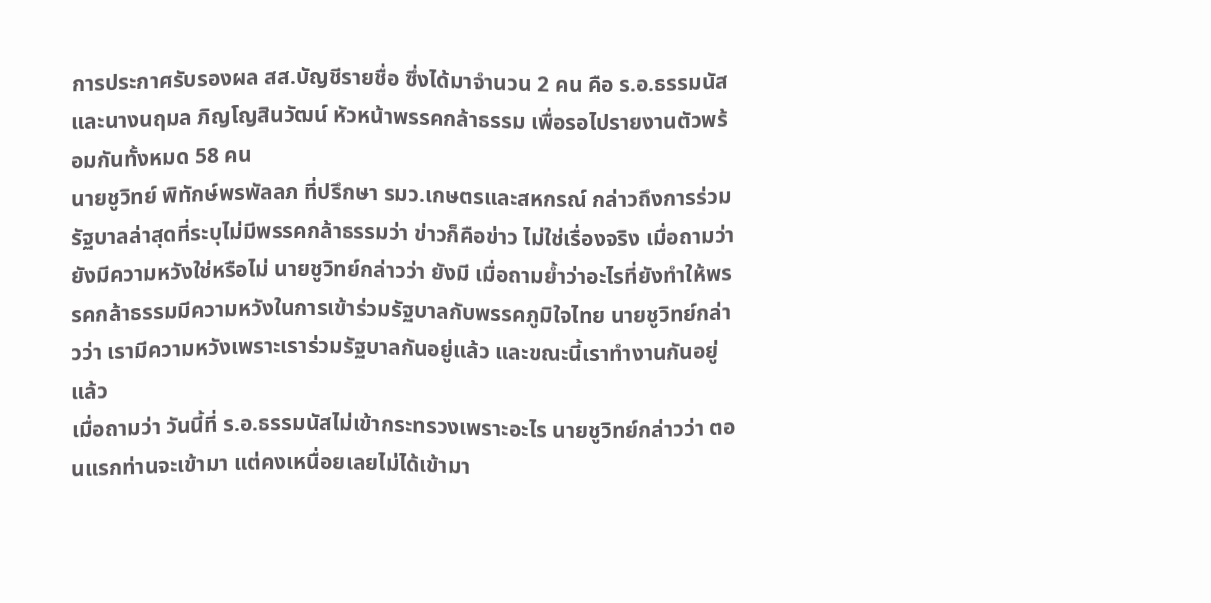การประกาศรับรองผล สส.บัญชีรายชื่อ ซึ่งได้มาจำนวน 2 คน คือ ร.อ.ธรรมนัส และนางนฤมล ภิญโญสินวัฒน์ หัวหน้าพรรคกล้าธรรม เพื่อรอไปรายงานตัวพร้อมกันทั้งหมด 58 คน
นายชูวิทย์ พิทักษ์พรพัลลภ ที่ปรึกษา รมว.เกษตรและสหกรณ์ กล่าวถึงการร่วมรัฐบาลล่าสุดที่ระบุไม่มีพรรคกล้าธรรมว่า ข่าวก็คือข่าว ไม่ใช่เรื่องจริง เมื่อถามว่ายังมีความหวังใช่หรือไม่ นายชูวิทย์กล่าวว่า ยังมี เมื่อถามย้ำว่าอะไรที่ยังทำให้พรรคกล้าธรรมมีความหวังในการเข้าร่วมรัฐบาลกับพรรคภูมิใจไทย นายชูวิทย์กล่าวว่า เรามีความหวังเพราะเราร่วมรัฐบาลกันอยู่แล้ว และขณะนี้เราทำงานกันอยู่แล้ว
เมื่อถามว่า วันนี้ที่ ร.อ.ธรรมนัสไม่เข้ากระทรวงเพราะอะไร นายชูวิทย์กล่าวว่า ตอนแรกท่านจะเข้ามา แต่คงเหนื่อยเลยไม่ได้เข้ามา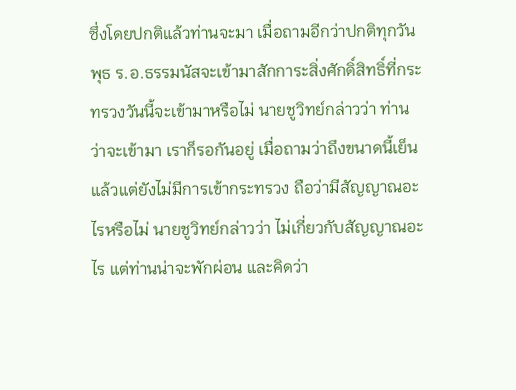ซึ่งโดยปกติแล้วท่านจะมา เมื่อถามอีกว่าปกติทุกวันพุธ ร.อ.ธรรมนัสจะเข้ามาสักการะสิ่งศักดิ์สิทธิ์ที่กระทรวงวันนี้จะเข้ามาหรือไม่ นายชูวิทย์กล่าวว่า ท่านว่าจะเข้ามา เราก็รอกันอยู่ เมื่อถามว่าถึงขนาดนี้เย็นแล้วแต่ยังไม่มีการเข้ากระทรวง ถือว่ามีสัญญาณอะไรหรือไม่ นายชูวิทย์กล่าวว่า ไม่เกี่ยวกับสัญญาณอะไร แต่ท่านน่าจะพักผ่อน และคิดว่า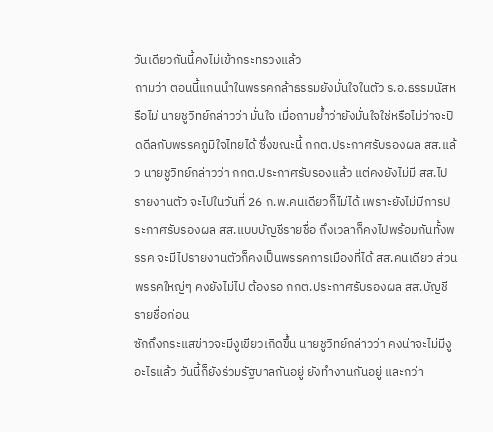วันเดียวกันนี้คงไม่เข้ากระทรวงแล้ว
ถามว่า ตอนนี้แกนนำในพรรคกล้าธรรมยังมั่นใจในตัว ร.อ.ธรรมนัสหรือไม่ นายชูวิทย์กล่าวว่า มั่นใจ เมื่อถามย้ำว่ายังมั่นใจใช่หรือไม่ว่าจะปิดดีลกับพรรคภูมิใจไทยได้ ซึ่งขณะนี้ กกต.ประกาศรับรองผล สส.แล้ว นายชูวิทย์กล่าวว่า กกต.ประกาศรับรองแล้ว แต่คงยังไม่มี สส.ไปรายงานตัว จะไปในวันที่ 26 ก.พ.คนเดียวก็ไม่ได้ เพราะยังไม่มีการประกาศรับรองผล สส.แบบบัญชีรายชื่อ ถึงเวลาก็คงไปพร้อมกันทั้งพรรค จะมีไปรายงานตัวก็คงเป็นพรรคการเมืองที่ได้ สส.คนเดียว ส่วนพรรคใหญ่ๆ คงยังไม่ไป ต้องรอ กกต.ประกาศรับรองผล สส.บัญชีรายชื่อก่อน
ซักถึงกระแสข่าวจะมีงูเขียวเกิดขึ้น นายชูวิทย์กล่าวว่า คงน่าจะไม่มีงูอะไรแล้ว วันนี้ก็ยังร่วมรัฐบาลกันอยู่ ยังทำงานกันอยู่ และกว่า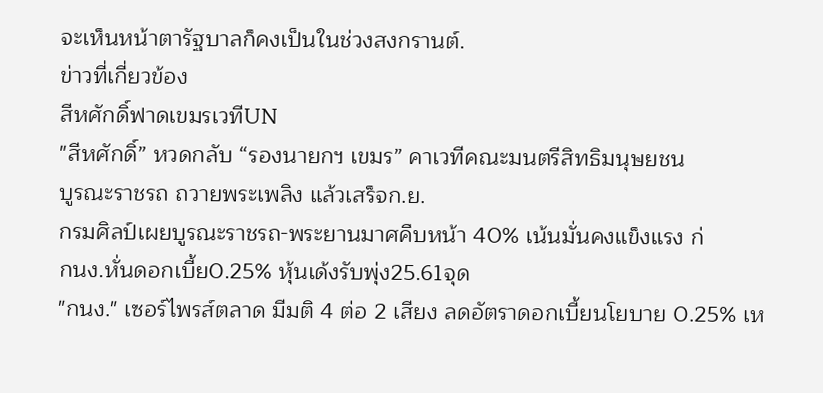จะเห็นหน้าตารัฐบาลก็คงเป็นในช่วงสงกรานต์.
ข่าวที่เกี่ยวข้อง
สีหศักดิ์ฟาดเขมรเวทีUN
"สีหศักดิ์” หวดกลับ “รองนายกฯ เขมร” คาเวทีคณะมนตรีสิทธิมนุษยชน
บูรณะราชรถ ถวายพระเพลิง แล้วเสร็จก.ย.
กรมศิลป์เผยบูรณะราชรถ-พระยานมาศคืบหน้า 40% เน้นมั่นคงแข็งแรง ก่
กนง.หั่นดอกเบี้ย0.25% หุ้นเด้งรับพุ่ง25.61จุด
"กนง." เซอร์ไพรส์ตลาด มีมติ 4 ต่อ 2 เสียง ลดอัตราดอกเบี้ยนโยบาย 0.25% เห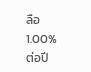ลือ 1.00% ต่อปี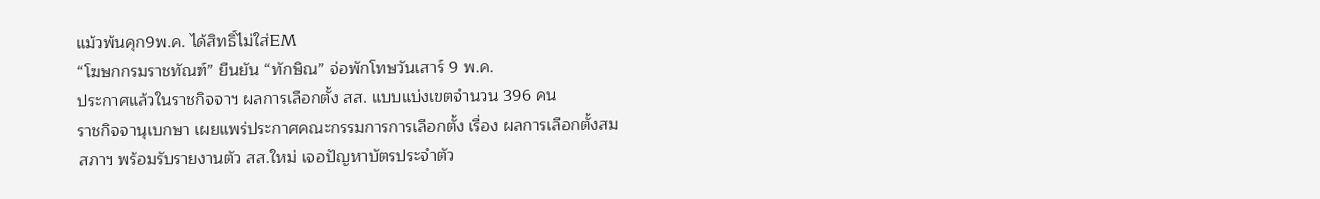แม้วพ้นคุก9พ.ค. ได้สิทธิ์ไม่ใส่EM
“โฆษกกรมราชทัณฑ์” ยืนยัน “ทักษิณ” จ่อพักโทษวันเสาร์ 9 พ.ค.
ประกาศแล้วในราชกิจจาฯ ผลการเลือกตั้ง สส. แบบแบ่งเขตจำนวน 396 คน
ราชกิจจานุเบกษา เผยแพร่ประกาศคณะกรรมการการเลือกตั้ง เรื่อง ผลการเลือกตั้งสม
สภาฯ พร้อมรับรายงานตัว สส.ใหม่ เจอปัญหาบัตรประจำตัว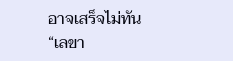อาจเสร็จไม่ทัน
“เลขา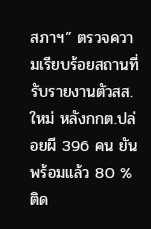สภาฯ” ตรวจความเรียบร้อยสถานที่รับรายงานตัวสส.ใหม่ หลังกกต.ปล่อยผี 396 คน ยันพร้อมแล้ว 80 % ติด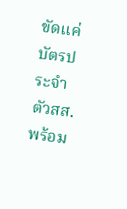ขัดแค่บัตรประจำตัวสส. พร้อม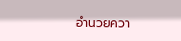อำนวยควา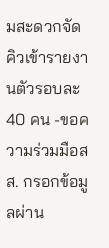มสะดวกจัดคิวเข้ารายงานตัวรอบละ 40 คน -ขอความร่วมมือสส. กรอกข้อมูลผ่าน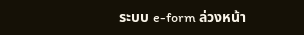ระบบ e-form ล่วงหน้า